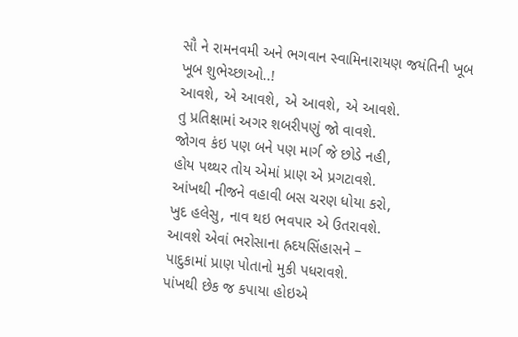સૌ ને રામનવમી અને ભગવાન સ્વામિનારાયણ જયંતિની ખૂબ ખૂબ શુભેચ્છાઓ..!
આવશે, એ આવશે, એ આવશે, એ આવશે.
તુ પ્રતિક્ષામાં અગર શબરીપણું જો વાવશે.
જોગવ કંઇ પણ બને પણ માર્ગ જે છોડે નહી,
હોય પથ્થર તોય એમાં પ્રાણ એ પ્રગટાવશે.
આંખથી નીજને વહાવી બસ ચરણ ધોયા કરો,
ખુદ હલેસુ, નાવ થઇ ભવપાર એ ઉતરાવશે.
આવશે એવાં ભરોસાના હ્રદયસિંહાસને –
પાદુકામાં પ્રાણ પોતાનો મુકી પધરાવશે.
પાંખથી છેક જ કપાયા હોઇએ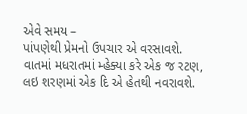એવે સમય –
પાંપણેથી પ્રેમનો ઉપચાર એ વરસાવશે.
વાતમાં મધરાતમાં મ્હેક્યા કરે એક જ રટણ,
લઇ શરણમાં એક દિ એ હેતથી નવરાવશે.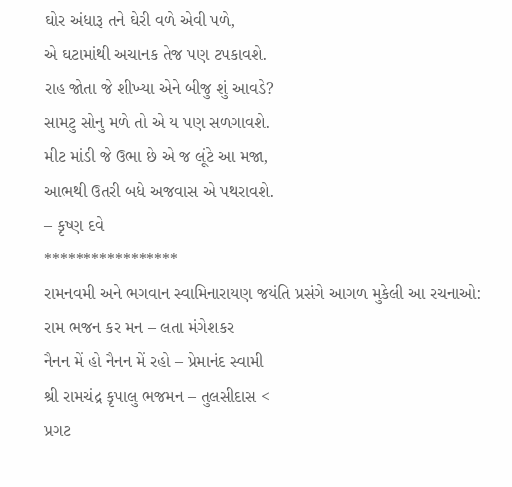ઘોર અંધારૂ તને ઘેરી વળે એવી પળે,
એ ઘટામાંથી અચાનક તેજ પણ ટપકાવશે.
રાહ જોતા જે શીખ્યા એને બીજુ શું આવડે?
સામટુ સોનુ મળે તો એ ય પણ સળગાવશે.
મીટ માંડી જે ઉભા છે એ જ લૂંટે આ મજા,
આભથી ઉતરી બધે અજવાસ એ પથરાવશે.
– કૃષ્ણ દવે
*****************
રામનવમી અને ભગવાન સ્વામિનારાયણ જયંતિ પ્રસંગે આગળ મુકેલી આ રચનાઓ:
રામ ભજન કર મન – લતા મંગેશકર
નૈનન મેં હો નૈનન મેં રહો – પ્રેમાનંદ સ્વામી
શ્રી રામચંદ્ર કૃપાલુ ભજમન – તુલસીદાસ <
પ્રગટ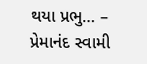થયા પ્રભુ… – પ્રેમાનંદ સ્વામી